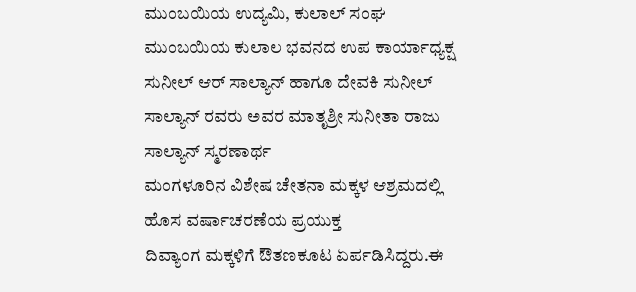ಮುಂಬಯಿಯ ಉದ್ಯಮಿ, ಕುಲಾಲ್ ಸಂಘ ಮುಂಬಯಿಯ ಕುಲಾಲ ಭವನದ ಉಪ ಕಾರ್ಯಾಧ್ಯಕ್ಷ ಸುನೀಲ್ ಆರ್ ಸಾಲ್ಯಾನ್ ಹಾಗೂ ದೇವಕಿ ಸುನೀಲ್ ಸಾಲ್ಯಾನ್ ರವರು ಅವರ ಮಾತೃಶ್ರೀ ಸುನೀತಾ ರಾಜು ಸಾಲ್ಯಾನ್ ಸ್ಮರಣಾರ್ಥ
ಮಂಗಳೂರಿನ ವಿಶೇಷ ಚೇತನಾ ಮಕ್ಕಳ ಆಶ್ರಮದಲ್ಲಿ ಹೊಸ ವರ್ಷಾಚರಣೆಯ ಪ್ರಯುಕ್ತ
ದಿವ್ಯಾಂಗ ಮಕ್ಕಳಿಗೆ ಔತಣಕೂಟ ಏರ್ಪಡಿಸಿದ್ದರು.ಈ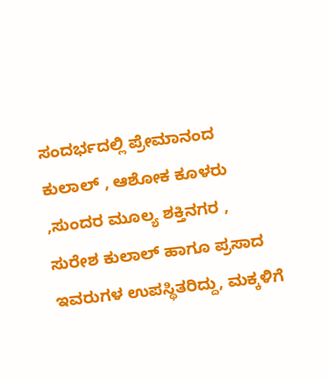ಸಂದರ್ಭದಲ್ಲಿ ಪ್ರೇಮಾನಂದ ಕುಲಾಲ್ , ಆಶೋಕ ಕೂಳರು ,ಸುಂದರ ಮೂಲ್ಯ ಶಕ್ತಿನಗರ , ಸುರೇಶ ಕುಲಾಲ್ ಹಾಗೂ ಪ್ರಸಾದ ಇವರುಗಳ ಉಪಸ್ಥಿತರಿದ್ದು, ಮಕ್ಕಳಿಗೆ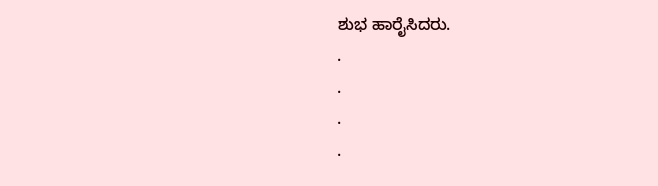ಶುಭ ಹಾರೈಸಿದರು.
.
.
.
.